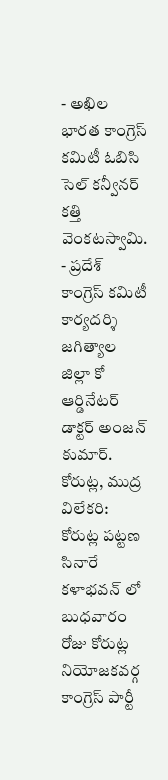- అఖిల భారత కాంగ్రెస్ కమిటీ ఓబిసి సెల్ కన్వీనర్ కత్తి వెంకటస్వామి.
- ప్రదేశ్ కాంగ్రెస్ కమిటీ కార్యదర్శి జగిత్యాల జిల్లా కో ఆర్డినేటర్ డాక్టర్ అంజన్ కుమార్.
కోరుట్ల, ముద్ర విలేకరి: కోరుట్ల పట్టణ సినారే కళాభవన్ లో బుధవారం రోజు కోరుట్ల నియోజకవర్గ కాంగ్రెస్ పార్టీ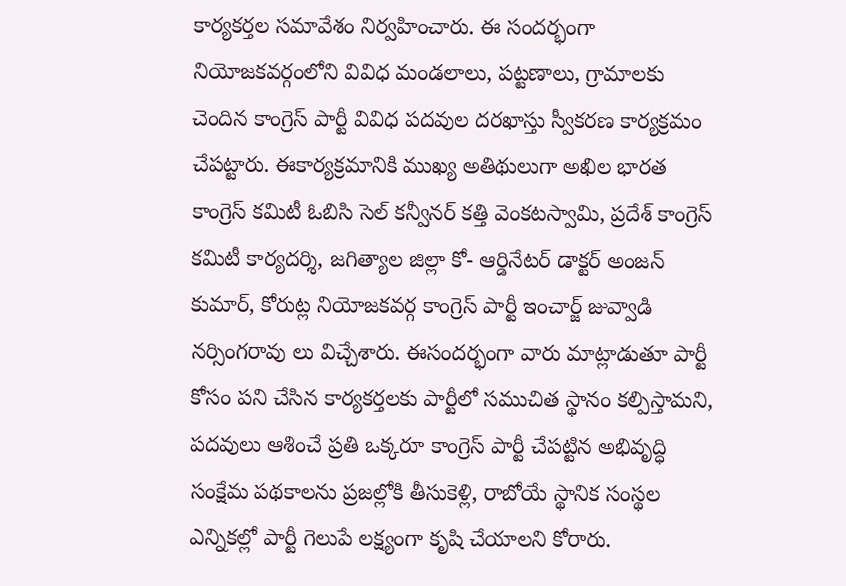కార్యకర్తల సమావేశం నిర్వహించారు. ఈ సందర్భంగా నియోజకవర్గంలోని వివిధ మండలాలు, పట్టణాలు, గ్రామాలకు చెందిన కాంగ్రెస్ పార్టీ వివిధ పదవుల దరఖాస్తు స్వీకరణ కార్యక్రమం చేపట్టారు. ఈకార్యక్రమానికి ముఖ్య అతిథులుగా అఖిల భారత కాంగ్రెస్ కమిటీ ఓబిసి సెల్ కన్వీనర్ కత్తి వెంకటస్వామి, ప్రదేశ్ కాంగ్రెస్ కమిటీ కార్యదర్శి, జగిత్యాల జిల్లా కో- ఆర్డినేటర్ డాక్టర్ అంజన్ కుమార్, కోరుట్ల నియోజకవర్గ కాంగ్రెస్ పార్టీ ఇంచార్జ్ జువ్వాడి నర్సింగరావు లు విచ్చేశారు. ఈసందర్భంగా వారు మాట్లాడుతూ పార్టీ కోసం పని చేసిన కార్యకర్తలకు పార్టీలో సముచిత స్థానం కల్పిస్తామని, పదవులు ఆశించే ప్రతి ఒక్కరూ కాంగ్రెస్ పార్టీ చేపట్టిన అభివృద్ధి సంక్షేమ పథకాలను ప్రజల్లోకి తీసుకెళ్లి, రాబోయే స్థానిక సంస్థల ఎన్నికల్లో పార్టీ గెలుపే లక్ష్యంగా కృషి చేయాలని కోరారు.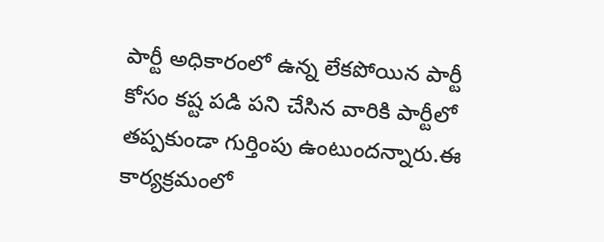పార్టీ అధికారంలో ఉన్న లేకపోయిన పార్టీ కోసం కష్ట పడి పని చేసిన వారికి పార్టీలో తప్పకుండా గుర్తింపు ఉంటుందన్నారు.ఈ కార్యక్రమంలో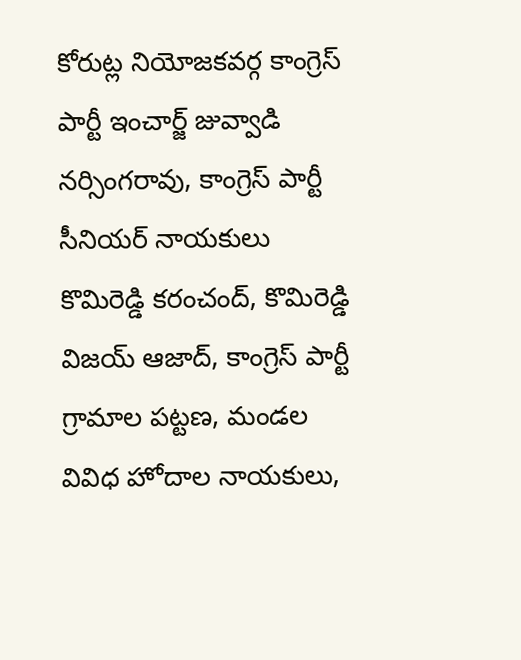కోరుట్ల నియోజకవర్గ కాంగ్రెస్ పార్టీ ఇంచార్జ్ జువ్వాడి నర్సింగరావు, కాంగ్రెస్ పార్టీ సీనియర్ నాయకులు కొమిరెడ్డి కరంచంద్, కొమిరెడ్డి విజయ్ ఆజాద్, కాంగ్రెస్ పార్టీ గ్రామాల పట్టణ, మండల వివిధ హోదాల నాయకులు,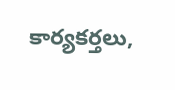కార్యకర్తలు,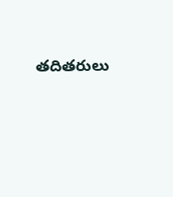తదితరులు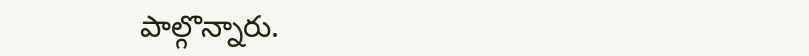పాల్గొన్నారు.